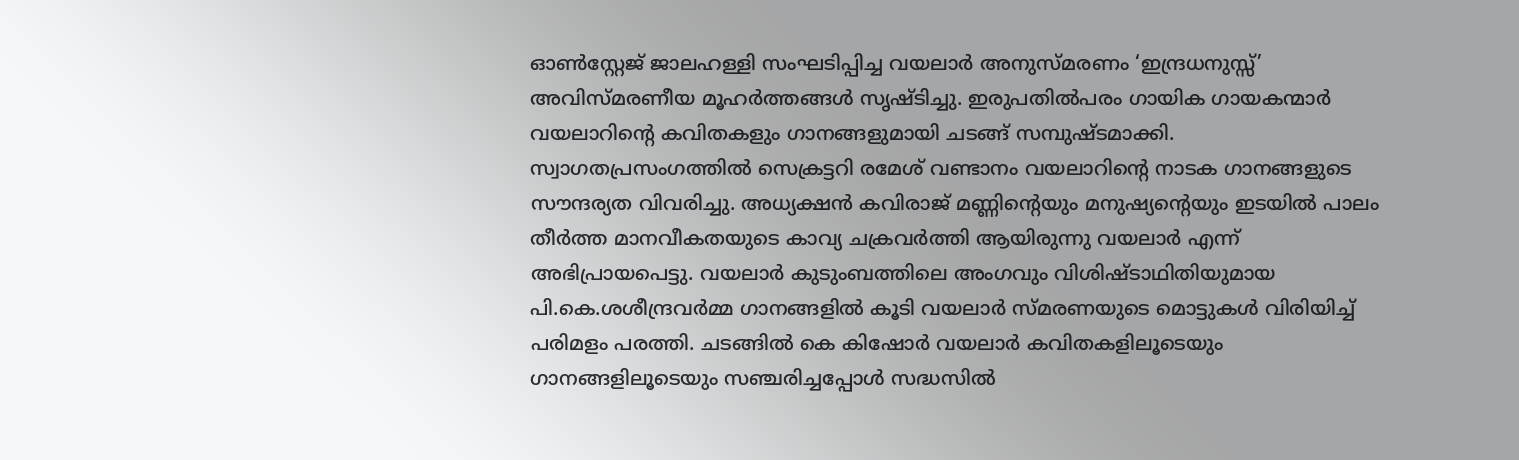ഓൺസ്റ്റേജ് ജാലഹള്ളി സംഘടിപ്പിച്ച വയലാർ അനുസ്മരണം ‘ഇന്ദ്രധനുസ്സ്’ അവിസ്മരണീയ മൂഹർത്തങ്ങൾ സൃഷ്ടിച്ചു. ഇരുപതിൽപരം ഗായിക ഗായകന്മാർ വയലാറിൻ്റെ കവിതകളും ഗാനങ്ങളുമായി ചടങ്ങ് സമ്പുഷ്ടമാക്കി.
സ്വാഗതപ്രസംഗത്തിൽ സെക്രട്ടറി രമേശ്‌ വണ്ടാനം വയലാറിൻ്റെ നാടക ഗാനങ്ങളുടെ സൗന്ദര്യത വിവരിച്ചു. അധ്യക്ഷൻ കവിരാജ് മണ്ണിൻ്റെയും മനുഷ്യൻ്റെയും ഇടയിൽ പാലം തീർത്ത മാനവീകതയുടെ കാവ്യ ചക്രവർത്തി ആയിരുന്നു വയലാർ എന്ന് അഭിപ്രായപെട്ടു. വയലാർ കുടുംബത്തിലെ അംഗവും വിശിഷ്ടാഥിതിയുമായ പി.കെ.ശശീന്ദ്രവർമ്മ ഗാനങ്ങളിൽ കൂടി വയലാർ സ്മരണയുടെ മൊട്ടുകൾ വിരിയിച്ച് പരിമളം പരത്തി. ചടങ്ങിൽ കെ കിഷോർ വയലാർ കവിതകളിലൂടെയും ഗാനങ്ങളിലൂടെയും സഞ്ചരിച്ചപ്പോൾ സദ്ധസിൽ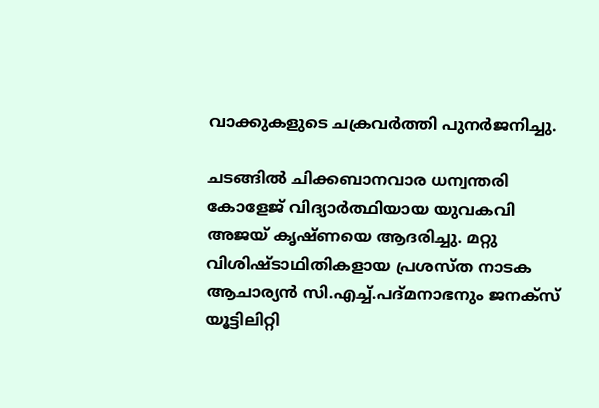വാക്കുകളുടെ ചക്രവർത്തി പുനർജനിച്ചു.

ചടങ്ങിൽ ചിക്കബാനവാര ധന്വന്തരി കോളേജ് വിദ്യാർത്ഥിയായ യുവകവി അജയ് കൃഷ്ണയെ ആദരിച്ചു. മറ്റു വിശിഷ്ടാഥിതികളായ പ്രശസ്ത നാടക ആചാര്യൻ സി.എച്ച്.പദ്‌മനാഭനും ജനക്‌സ് യൂട്ടിലിറ്റി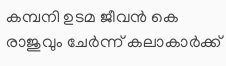കമ്പനി ഉടമ ജീവൻ കെ രാജുവും ചേർന്ന് കലാകാർക്ക്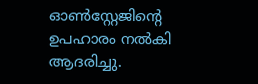ഓൺസ്റ്റേജിൻ്റെ ഉപഹാരം നൽകി ആദരിച്ചു.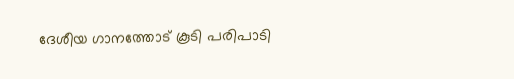ദേശീയ ഗാനത്തോട് കൂടി പരിപാടി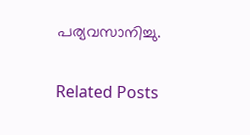പര്യവസാനിച്ചു.

Related Posts